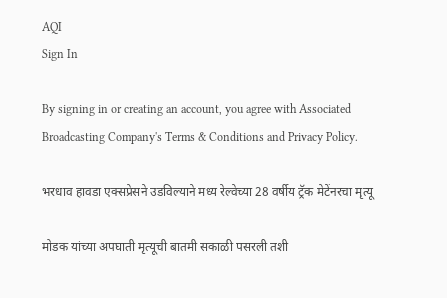AQI
Sign In

By signing in or creating an account, you agree with Associated Broadcasting Company's Terms & Conditions and Privacy Policy.

भरधाव हावडा एक्सप्रेसने उडविल्याने मध्य रेल्वेच्या 28 वर्षीय ट्रॅक मेटेंनरचा मृत्यू

मोडक यांच्या अपघाती मृत्यूची बातमी सकाळी पसरली तशी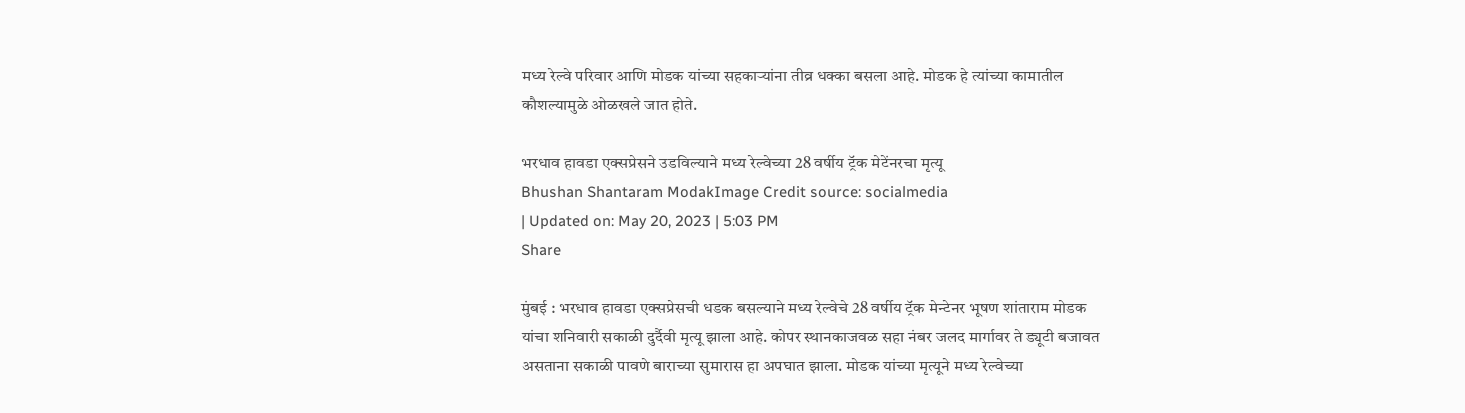मध्य रेल्वे परिवार आणि मोडक यांच्या सहकाऱ्यांना तीव्र धक्का बसला आहे. मोडक हे त्यांच्या कामातील कौशल्यामुळे ओळखले जात होते.

भरधाव हावडा एक्सप्रेसने उडविल्याने मध्य रेल्वेच्या 28 वर्षीय ट्रॅक मेटेंनरचा मृत्यू
Bhushan Shantaram ModakImage Credit source: socialmedia
| Updated on: May 20, 2023 | 5:03 PM
Share

मुंबई : भरधाव हावडा एक्सप्रेसची धडक बसल्याने मध्य रेल्वेचे 28 वर्षीय ट्रॅक मेन्टेनर भूषण शांताराम मोडक यांचा शनिवारी सकाळी दुर्दैवी मृत्यू झाला आहे. कोपर स्थानकाजवळ सहा नंबर जलद मार्गावर ते ड्यूटी बजावत असताना सकाळी पावणे बाराच्या सुमारास हा अपघात झाला. मोडक यांच्या मृत्यूने मध्य रेल्वेच्या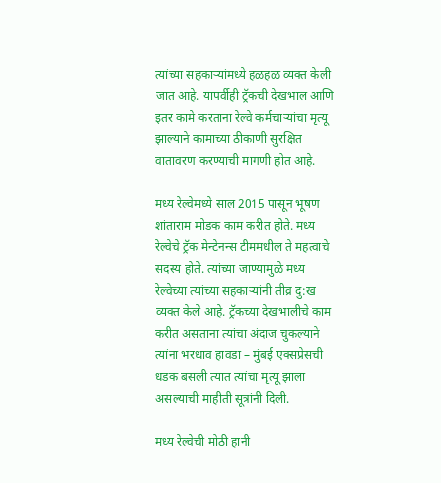त्यांच्या सहकाऱ्यांमध्ये हळहळ व्यक्त केली जात आहे. यापर्वीही ट्रॅकची देखभाल आणि इतर कामे करताना रेल्वे कर्मचाऱ्यांचा मृत्यू झाल्याने कामाच्या ठीकाणी सुरक्षित वातावरण करण्याची मागणी होत आहे.

मध्य रेल्वेमध्ये साल 2015 पासून भूषण शांताराम मोडक काम करीत होते. मध्य रेल्वेचे ट्रॅक मेन्टेनन्स टीममधील ते महत्वाचे सदस्य होते. त्यांच्या जाण्यामुळे मध्य रेल्वेच्या त्यांच्या सहकाऱ्यांनी तीव्र दु:ख व्यक्त केले आहे. ट्रॅकच्या देखभालीचे काम करीत असताना त्यांचा अंदाज चुकल्याने त्यांना भरधाव हावडा – मुंबई एक्सप्रेसची धडक बसली त्यात त्यांचा मृत्यू झाला असल्याची माहीती सूत्रांनी दिली.

मध्य रेल्वेची मोठी हानी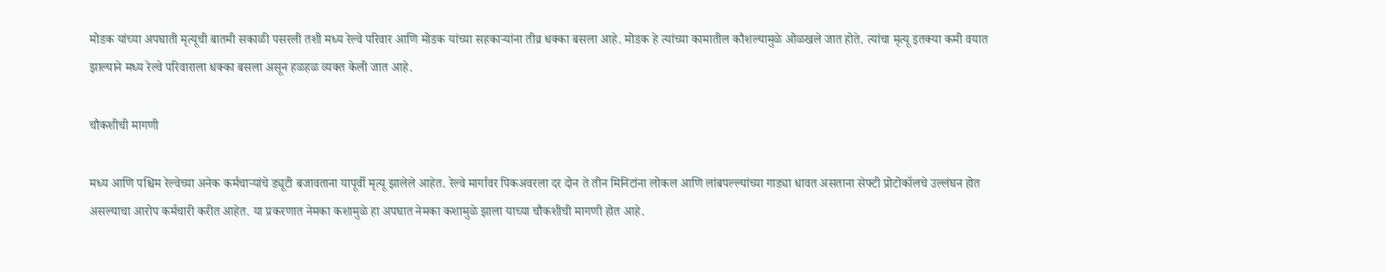मोडक यांच्या अपघाती मृत्यूची बातमी सकाळी पसरली तशी मध्य रेल्वे परिवार आणि मोडक यांच्या सहकाऱ्यांना तीव्र धक्का बसला आहे. मोडक हे त्यांच्या कामातील कौशल्यामुळे ओळखले जात होते. त्यांचा मृत्यू इतक्या कमी वयात झाल्याने मध्य रेल्वे परिवाराला धक्का बसला असून हळहळ व्यक्त केली जात आहे.

चौकशीची मागणी

मध्य आणि पश्चिम रेल्वेच्या अनेक कर्मचाऱ्यांचे ड्यूटी बजावताना यापूर्वी मृत्यू झालेले आहेत. रेल्वे मार्गावर पिकअवरला दर दोन ते तीन मिनिटांना लोकल आणि लांबपल्ल्यांच्या गाड्या धावत असताना सेफ्टी प्रोटोकॉलचे उल्लंघन होत असल्याचा आरोप कर्मचारी करीत आहेत. या प्रकरणात नेमका कशामुळे हा अपघात नेमका कशामुळे झाला याच्या चौकशीची मागणी होत आहे.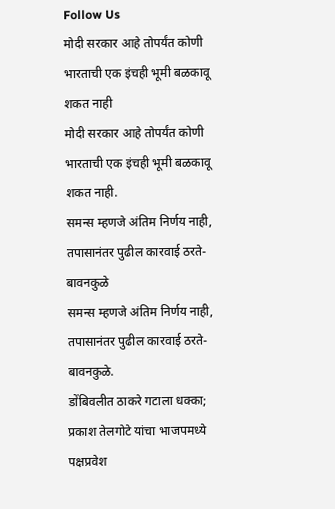Follow Us
मोदी सरकार आहे तोपर्यंत कोणी भारताची एक इंचही भूमी बळकावू शकत नाही
मोदी सरकार आहे तोपर्यंत कोणी भारताची एक इंचही भूमी बळकावू शकत नाही.
समन्स म्हणजे अंतिम निर्णय नाही, तपासानंतर पुढील कारवाई ठरते- बावनकुळे
समन्स म्हणजे अंतिम निर्णय नाही, तपासानंतर पुढील कारवाई ठरते- बावनकुळे.
डोंबिवलीत ठाकरे गटाला धक्का; प्रकाश तेलगोटे यांचा भाजपमध्ये पक्षप्रवेश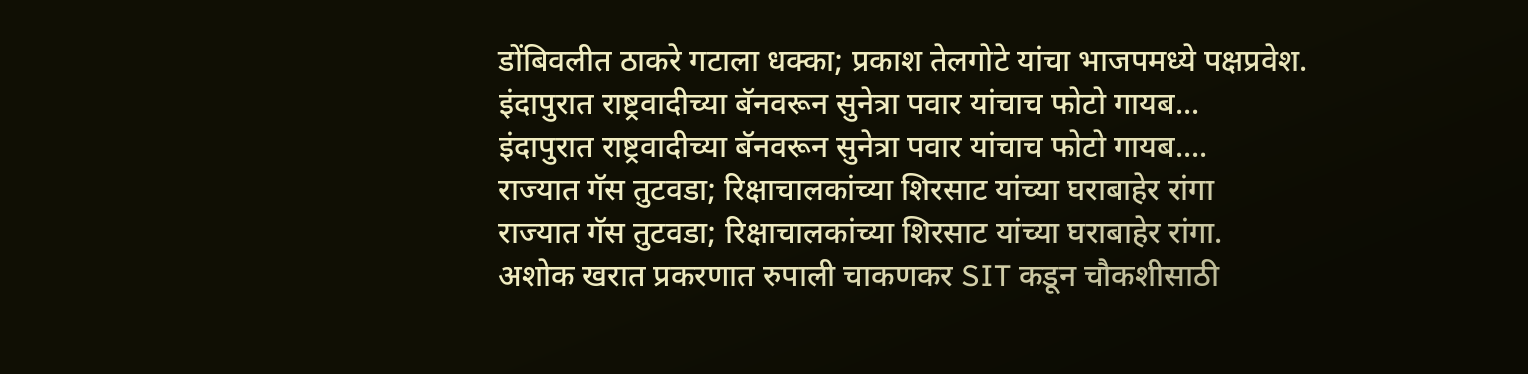डोंबिवलीत ठाकरे गटाला धक्का; प्रकाश तेलगोटे यांचा भाजपमध्ये पक्षप्रवेश.
इंदापुरात राष्ट्रवादीच्या बॅनवरून सुनेत्रा पवार यांचाच फोटो गायब...
इंदापुरात राष्ट्रवादीच्या बॅनवरून सुनेत्रा पवार यांचाच फोटो गायब....
राज्यात गॅस तुटवडा; रिक्षाचालकांच्या शिरसाट यांच्या घराबाहेर रांगा
राज्यात गॅस तुटवडा; रिक्षाचालकांच्या शिरसाट यांच्या घराबाहेर रांगा.
अशोक खरात प्रकरणात रुपाली चाकणकर SIT कडून चौकशीसाठी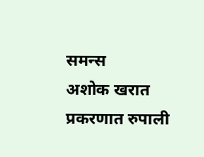समन्स
अशोक खरात प्रकरणात रुपाली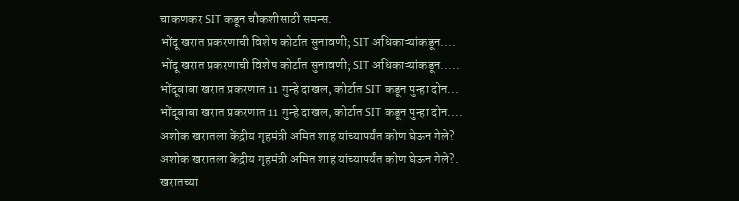चाकणकर SIT कडून चौकशीसाठी समन्स.
भोंदू खरात प्रकरणाची विशेष कोर्टात सुनावणी; SIT अधिकाऱ्यांकडून....
भोंदू खरात प्रकरणाची विशेष कोर्टात सुनावणी; SIT अधिकाऱ्यांकडून.....
भोंदूबाबा खरात प्रकरणात 11 गुन्हे दाखल, कोर्टात SIT कडून पुन्हा दोन...
भोंदूबाबा खरात प्रकरणात 11 गुन्हे दाखल, कोर्टात SIT कडून पुन्हा दोन....
अशोक खरातला केंद्रीय गृहमंत्री अमित शाह यांच्यापर्यंत कोण घेऊन गेले?
अशोक खरातला केंद्रीय गृहमंत्री अमित शाह यांच्यापर्यंत कोण घेऊन गेले?.
खरातच्या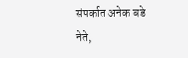संपर्कात अनेक बडे नेते,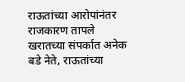राऊतांच्या आरोपांनंतर राजकारण तापले
खरातच्या संपर्कात अनेक बडे नेते, राऊतांच्या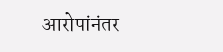आरोपांनंतर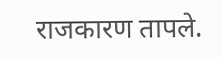राजकारण तापले.